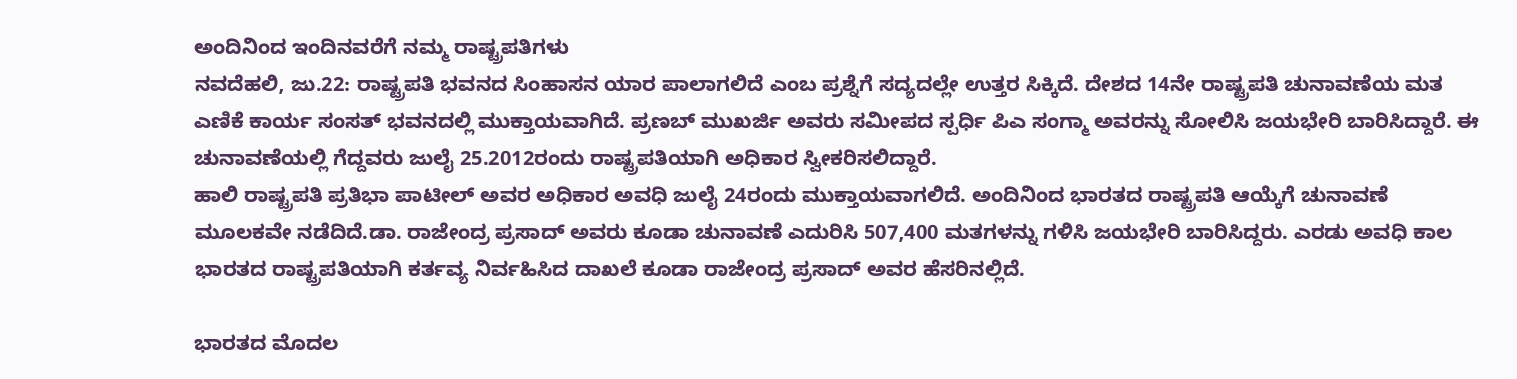ಅಂದಿನಿಂದ ಇಂದಿನವರೆಗೆ ನಮ್ಮ ರಾಷ್ಟ್ರಪತಿಗಳು
ನವದೆಹಲಿ, ಜು.22: ರಾಷ್ಟ್ರಪತಿ ಭವನದ ಸಿಂಹಾಸನ ಯಾರ ಪಾಲಾಗಲಿದೆ ಎಂಬ ಪ್ರಶ್ನೆಗೆ ಸದ್ಯದಲ್ಲೇ ಉತ್ತರ ಸಿಕ್ಕಿದೆ. ದೇಶದ 14ನೇ ರಾಷ್ಟ್ರಪತಿ ಚುನಾವಣೆಯ ಮತ ಎಣಿಕೆ ಕಾರ್ಯ ಸಂಸತ್ ಭವನದಲ್ಲಿ ಮುಕ್ತಾಯವಾಗಿದೆ. ಪ್ರಣಬ್ ಮುಖರ್ಜಿ ಅವರು ಸಮೀಪದ ಸ್ಪರ್ಧಿ ಪಿಎ ಸಂಗ್ಮಾ ಅವರನ್ನು ಸೋಲಿಸಿ ಜಯಭೇರಿ ಬಾರಿಸಿದ್ದಾರೆ. ಈ ಚುನಾವಣೆಯಲ್ಲಿ ಗೆದ್ದವರು ಜುಲೈ 25.2012ರಂದು ರಾಷ್ಟ್ರಪತಿಯಾಗಿ ಅಧಿಕಾರ ಸ್ವೀಕರಿಸಲಿದ್ದಾರೆ.
ಹಾಲಿ ರಾಷ್ಟ್ರಪತಿ ಪ್ರತಿಭಾ ಪಾಟೀಲ್ ಅವರ ಅಧಿಕಾರ ಅವಧಿ ಜುಲೈ 24ರಂದು ಮುಕ್ತಾಯವಾಗಲಿದೆ. ಅಂದಿನಿಂದ ಭಾರತದ ರಾಷ್ಟ್ರಪತಿ ಆಯ್ಕೆಗೆ ಚುನಾವಣೆ ಮೂಲಕವೇ ನಡೆದಿದೆ.ಡಾ. ರಾಜೇಂದ್ರ ಪ್ರಸಾದ್ ಅವರು ಕೂಡಾ ಚುನಾವಣೆ ಎದುರಿಸಿ 507,400 ಮತಗಳನ್ನು ಗಳಿಸಿ ಜಯಭೇರಿ ಬಾರಿಸಿದ್ದರು. ಎರಡು ಅವಧಿ ಕಾಲ ಭಾರತದ ರಾಷ್ಟ್ರಪತಿಯಾಗಿ ಕರ್ತವ್ಯ ನಿರ್ವಹಿಸಿದ ದಾಖಲೆ ಕೂಡಾ ರಾಜೇಂದ್ರ ಪ್ರಸಾದ್ ಅವರ ಹೆಸರಿನಲ್ಲಿದೆ.

ಭಾರತದ ಮೊದಲ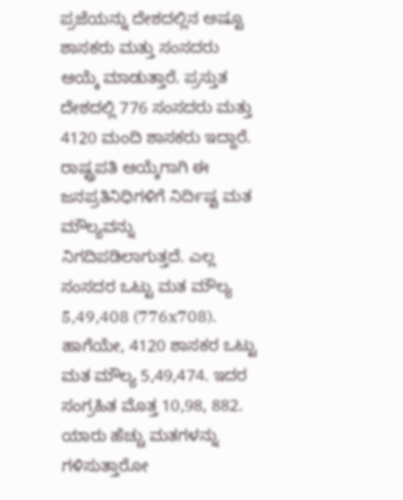ಪ್ರಜೆಯನ್ನು ದೇಶದಲ್ಲಿನ ಅಷ್ಟೂ ಶಾಸಕರು ಮತ್ತು ಸಂಸದರು ಆಯ್ಕೆ ಮಾಡುತ್ತಾರೆ. ಪ್ರಸ್ತುತ ದೇಶದಲ್ಲಿ 776 ಸಂಸದರು ಮತ್ತು 4120 ಮಂದಿ ಶಾಸಕರು ಇದ್ದಾರೆ. ರಾಷ್ಟ್ರಪತಿ ಆಯ್ಕೆಗಾಗಿ ಈ ಜನಪ್ರತಿನಿಧಿಗಳಿಗೆ ನಿರ್ದಿಷ್ಟ ಮತ ಮೌಲ್ಯವನ್ನು ನಿಗದಿಪಡಿಲಾಗುತ್ತದೆ. ಎಲ್ಲ ಸಂಸದರ ಒಟ್ಟು ಮತ ಮೌಲ್ಯ 5,49,408 (776x708). ಹಾಗೆಯೇ, 4120 ಶಾಸಕರ ಒಟ್ಟು ಮತ ಮೌಲ್ಯ 5,49,474. ಇದರ ಸಂಗ್ರಹಿತ ಮೊತ್ತ 10,98, 882.
ಯಾರು ಹೆಚ್ಚು ಮತಗಳನ್ನು ಗಳಿಸುತ್ತಾರೋ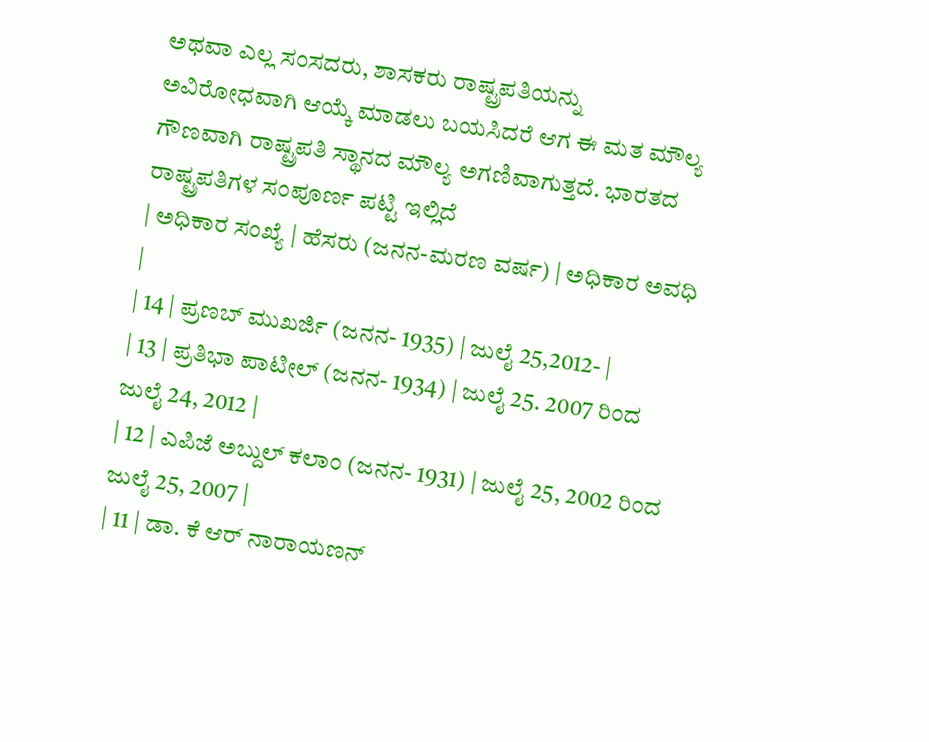ಅಥವಾ ಎಲ್ಲ ಸಂಸದರು, ಶಾಸಕರು ರಾಷ್ಟ್ರಪತಿಯನ್ನು ಅವಿರೋಧವಾಗಿ ಆಯ್ಕೆ ಮಾಡಲು ಬಯಸಿದರೆ ಆಗ ಈ ಮತ ಮೌಲ್ಯ ಗೌಣವಾಗಿ ರಾಷ್ಟ್ರಪತಿ ಸ್ಥಾನದ ಮೌಲ್ಯ ಅಗಣಿವಾಗುತ್ತದೆ. ಭಾರತದ ರಾಷ್ಟ್ರಪತಿಗಳ ಸಂಪೂರ್ಣ ಪಟ್ಟಿ ಇಲ್ಲಿದೆ
| ಅಧಿಕಾರ ಸಂಖ್ಯೆ | ಹೆಸರು (ಜನನ-ಮರಣ ವರ್ಷ) | ಅಧಿಕಾರ ಅವಧಿ |
| 14 | ಪ್ರಣಬ್ ಮುಖರ್ಜಿ (ಜನನ- 1935) | ಜುಲೈ 25,2012- |
| 13 | ಪ್ರತಿಭಾ ಪಾಟೀಲ್ (ಜನನ- 1934) | ಜುಲೈ 25. 2007 ರಿಂದ ಜುಲೈ 24, 2012 |
| 12 | ಎಪಿಜೆ ಅಬ್ದುಲ್ ಕಲಾಂ (ಜನನ- 1931) | ಜುಲೈ 25, 2002 ರಿಂದ ಜುಲೈ 25, 2007 |
| 11 | ಡಾ. ಕೆ ಆರ್ ನಾರಾಯಣನ್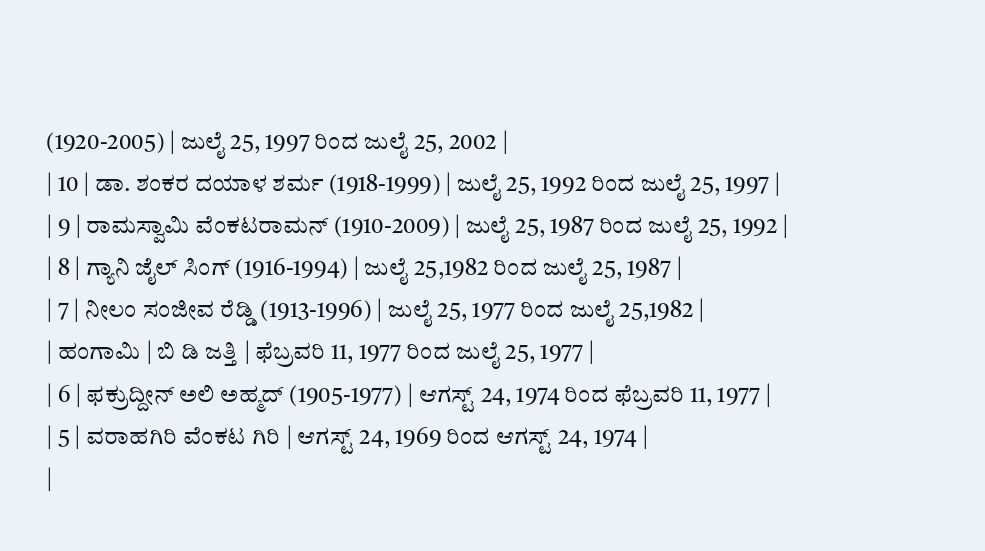(1920-2005) | ಜುಲೈ 25, 1997 ರಿಂದ ಜುಲೈ 25, 2002 |
| 10 | ಡಾ. ಶಂಕರ ದಯಾಳ ಶರ್ಮ (1918-1999) | ಜುಲೈ 25, 1992 ರಿಂದ ಜುಲೈ 25, 1997 |
| 9 | ರಾಮಸ್ವಾಮಿ ವೆಂಕಟರಾಮನ್ (1910-2009) | ಜುಲೈ 25, 1987 ರಿಂದ ಜುಲೈ 25, 1992 |
| 8 | ಗ್ಯಾನಿ ಜೈಲ್ ಸಿಂಗ್ (1916-1994) | ಜುಲೈ 25,1982 ರಿಂದ ಜುಲೈ 25, 1987 |
| 7 | ನೀಲಂ ಸಂಜೀವ ರೆಡ್ಡಿ (1913-1996) | ಜುಲೈ 25, 1977 ರಿಂದ ಜುಲೈ 25,1982 |
| ಹಂಗಾಮಿ | ಬಿ ಡಿ ಜತ್ತಿ | ಫೆಬ್ರವರಿ 11, 1977 ರಿಂದ ಜುಲೈ 25, 1977 |
| 6 | ಫಕ್ರುದ್ದೀನ್ ಅಲಿ ಅಹ್ಮದ್ (1905-1977) | ಆಗಸ್ಟ್ 24, 1974 ರಿಂದ ಫೆಬ್ರವರಿ 11, 1977 |
| 5 | ವರಾಹಗಿರಿ ವೆಂಕಟ ಗಿರಿ | ಆಗಸ್ಟ್ 24, 1969 ರಿಂದ ಆಗಸ್ಟ್ 24, 1974 |
|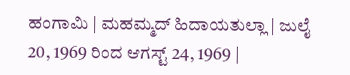ಹಂಗಾಮಿ | ಮಹಮ್ಮದ್ ಹಿದಾಯತುಲ್ಲಾ | ಜುಲೈ 20, 1969 ರಿಂದ ಆಗಸ್ಟ್ 24, 1969 |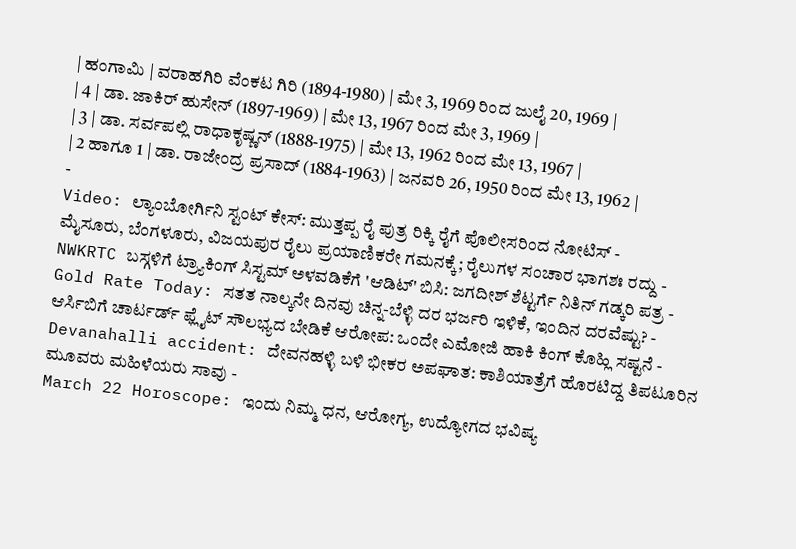| ಹಂಗಾಮಿ | ವರಾಹಗಿರಿ ವೆಂಕಟ ಗಿರಿ (1894-1980) | ಮೇ 3, 1969 ರಿಂದ ಜುಲೈ 20, 1969 |
| 4 | ಡಾ. ಜಾಕಿರ್ ಹುಸೇನ್ (1897-1969) | ಮೇ 13, 1967 ರಿಂದ ಮೇ 3, 1969 |
| 3 | ಡಾ. ಸರ್ವಪಲ್ಲಿ ರಾಧಾಕೃಷ್ಣನ್ (1888-1975) | ಮೇ 13, 1962 ರಿಂದ ಮೇ 13, 1967 |
| 2 ಹಾಗೂ 1 | ಡಾ. ರಾಜೇಂದ್ರ ಪ್ರಸಾದ್ (1884-1963) | ಜನವರಿ 26, 1950 ರಿಂದ ಮೇ 13, 1962 |
-
Video: ಲ್ಯಾಂಬೋರ್ಗಿನಿ ಸ್ಟಂಟ್ ಕೇಸ್: ಮುತ್ತಪ್ಪ ರೈ ಪುತ್ರ ರಿಕ್ಕಿ ರೈಗೆ ಪೊಲೀಸರಿಂದ ನೋಟಿಸ್ -
ಮೈಸೂರು, ಬೆಂಗಳೂರು, ವಿಜಯಪುರ ರೈಲು ಪ್ರಯಾಣಿಕರೇ ಗಮನಕ್ಕೆ; ರೈಲುಗಳ ಸಂಚಾರ ಭಾಗಶಃ ರದ್ದು -
NWKRTC ಬಸ್ಗಳಿಗೆ ಟ್ರ್ಯಾಕಿಂಗ್ ಸಿಸ್ಟಮ್ ಅಳವಡಿಕೆಗೆ 'ಆಡಿಟ್' ಬಿಸಿ: ಜಗದೀಶ್ ಶೆಟ್ಟರ್ಗೆ ನಿತಿನ್ ಗಡ್ಕರಿ ಪತ್ರ -
Gold Rate Today: ಸತತ ನಾಲ್ಕನೇ ದಿನವು ಚಿನ್ನ-ಬೆಳ್ಳಿ ದರ ಭರ್ಜರಿ ಇಳಿಕೆ, ಇಂದಿನ ದರವೆಷ್ಟು? -
ಆರ್ಸಿಬಿಗೆ ಚಾರ್ಟರ್ಡ್ ಫ್ಲೈಟ್ ಸೌಲಭ್ಯದ ಬೇಡಿಕೆ ಆರೋಪ: ಒಂದೇ ಎಮೋಜಿ ಹಾಕಿ ಕಿಂಗ್ ಕೊಹ್ಲಿ ಸಷ್ಟನೆ -
Devanahalli accident: ದೇವನಹಳ್ಳಿ ಬಳಿ ಭೀಕರ ಅಪಘಾತ: ಕಾಶಿಯಾತ್ರೆಗೆ ಹೊರಟಿದ್ದ ತಿಪಟೂರಿನ ಮೂವರು ಮಹಿಳೆಯರು ಸಾವು -
March 22 Horoscope: ಇಂದು ನಿಮ್ಮ ಧನ, ಆರೋಗ್ಯ, ಉದ್ಯೋಗದ ಭವಿಷ್ಯ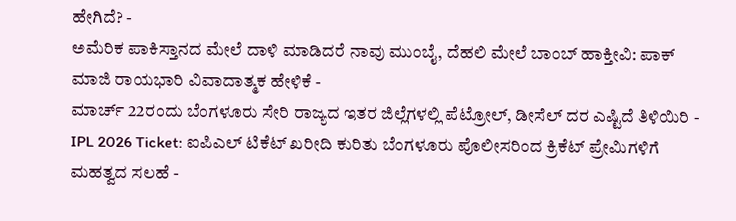ಹೇಗಿದೆ? -
ಅಮೆರಿಕ ಪಾಕಿಸ್ತಾನದ ಮೇಲೆ ದಾಳಿ ಮಾಡಿದರೆ ನಾವು ಮುಂಬೈ, ದೆಹಲಿ ಮೇಲೆ ಬಾಂಬ್ ಹಾಕ್ತೀವಿ: ಪಾಕ್ ಮಾಜಿ ರಾಯಭಾರಿ ವಿವಾದಾತ್ಮಕ ಹೇಳಿಕೆ -
ಮಾರ್ಚ್ 22ರಂದು ಬೆಂಗಳೂರು ಸೇರಿ ರಾಜ್ಯದ ಇತರ ಜಿಲ್ಲೆಗಳಲ್ಲಿ ಪೆಟ್ರೋಲ್, ಡೀಸೆಲ್ ದರ ಎಷ್ಟಿದೆ ತಿಳಿಯಿರಿ -
IPL 2026 Ticket: ಐಪಿಎಲ್ ಟಿಕೆಟ್ ಖರೀದಿ ಕುರಿತು ಬೆಂಗಳೂರು ಪೊಲೀಸರಿಂದ ಕ್ರಿಕೆಟ್ ಪ್ರೇಮಿಗಳಿಗೆ ಮಹತ್ವದ ಸಲಹೆ -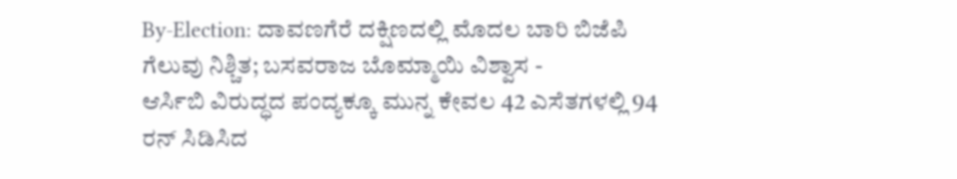By-Election: ದಾವಣಗೆರೆ ದಕ್ಷಿಣದಲ್ಲಿ ಮೊದಲ ಬಾರಿ ಬಿಜೆಪಿ ಗೆಲುವು ನಿಶ್ಚಿತ; ಬಸವರಾಜ ಬೊಮ್ಮಾಯಿ ವಿಶ್ವಾಸ -
ಆರ್ಸಿಬಿ ವಿರುದ್ಧದ ಪಂದ್ಯಕ್ಕೂ ಮುನ್ನ ಕೇವಲ 42 ಎಸೆತಗಳಲ್ಲಿ 94 ರನ್ ಸಿಡಿಸಿದ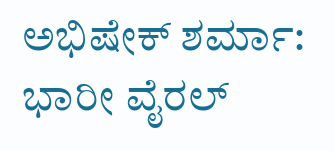ಅಭಿಷೇಕ್ ಶರ್ಮಾ: ಭಾರೀ ವೈರಲ್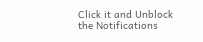Click it and Unblock the Notifications